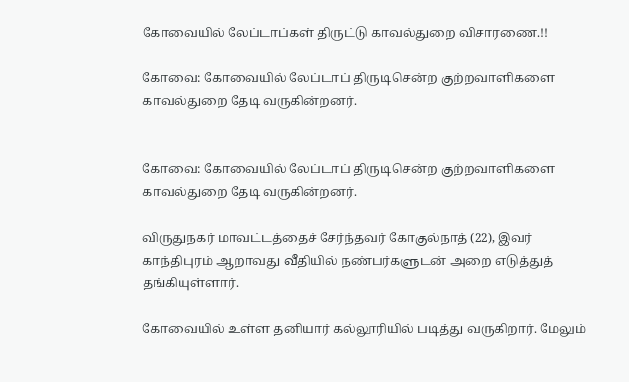கோவையில் லேப்டாப்கள் திருட்டு காவல்துறை விசாரணை.!!

கோவை: கோவையில் லேப்டாப் திருடிசென்ற குற்றவாளிகளை காவல்துறை தேடி வருகின்றனர்.


கோவை: கோவையில் லேப்டாப் திருடிசென்ற குற்றவாளிகளை காவல்துறை தேடி வருகின்றனர்.

விருதுநகர் மாவட்டத்தைச் சேர்ந்தவர் கோகுல்நாத் (22), இவர் காந்திபுரம் ஆறாவது வீதியில் நண்பர்களுடன் அறை எடுத்துத் தங்கியுள்ளார்.

கோவையில் உள்ள தனியார் கல்லூரியில் படித்து வருகிறார். மேலும்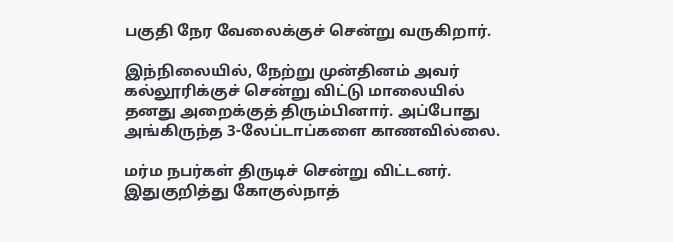பகுதி நேர வேலைக்குச் சென்று வருகிறார்.

இந்நிலையில், நேற்று முன்தினம் அவர் கல்லூரிக்குச் சென்று விட்டு மாலையில் தனது அறைக்குத் திரும்பினார். அப்போது அங்கிருந்த 3-லேப்டாப்களை காணவில்லை.

மர்ம நபர்கள் திருடிச் சென்று விட்டனர். இதுகுறித்து கோகுல்நாத்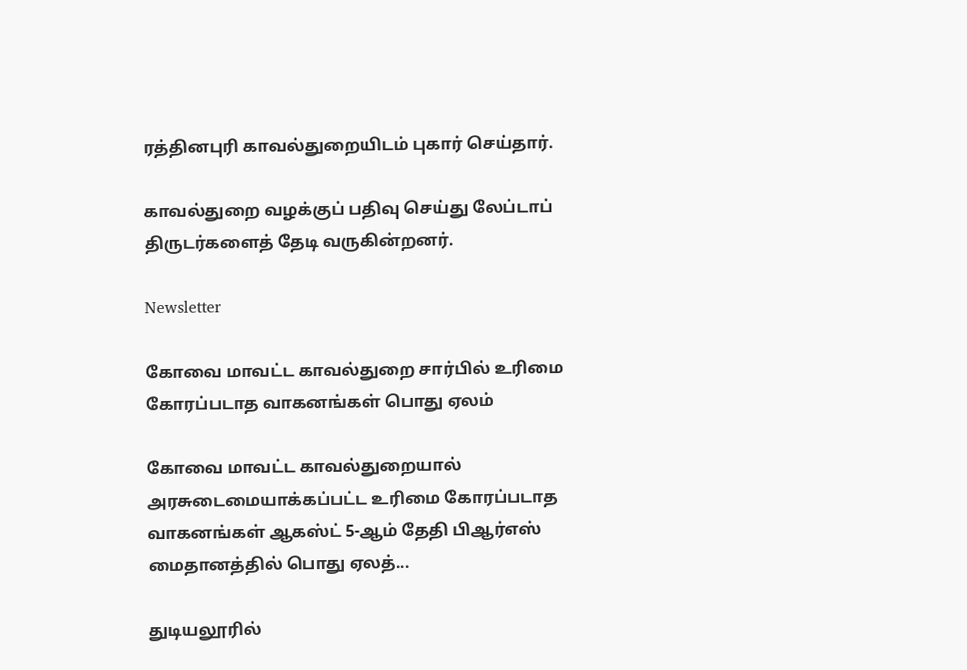ரத்தினபுரி காவல்துறையிடம் புகார் செய்தார்.

காவல்துறை வழக்குப் பதிவு செய்து லேப்டாப் திருடர்களைத் தேடி வருகின்றனர்.

Newsletter

கோவை மாவட்ட காவல்துறை சார்பில் உரிமை கோரப்படாத வாகனங்கள் பொது ஏலம்

கோவை மாவட்ட காவல்துறையால் அரசுடைமையாக்கப்பட்ட உரிமை கோரப்படாத வாகனங்கள் ஆகஸ்ட் 5-ஆம் தேதி பிஆர்எஸ் மைதானத்தில் பொது ஏலத்...

துடியலூரில்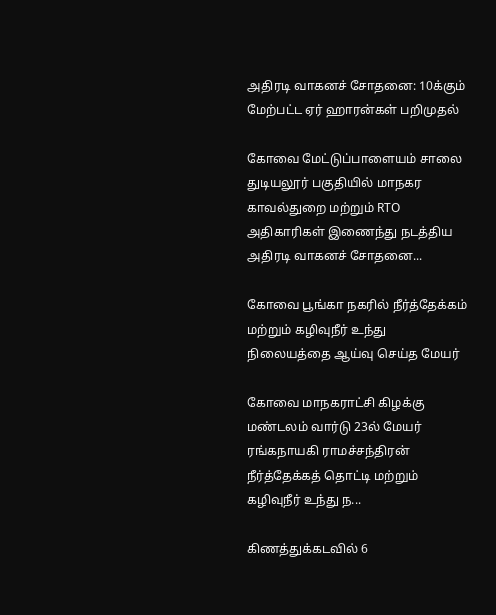அதிரடி வாகனச் சோதனை: 10க்கும் மேற்பட்ட ஏர் ஹாரன்கள் பறிமுதல்

கோவை மேட்டுப்பாளையம் சாலை துடியலூர் பகுதியில் மாநகர காவல்துறை மற்றும் RTO அதிகாரிகள் இணைந்து நடத்திய அதிரடி வாகனச் சோதனை...

கோவை பூங்கா நகரில் நீர்த்தேக்கம் மற்றும் கழிவுநீர் உந்து நிலையத்தை ஆய்வு செய்த மேயர்

கோவை மாநகராட்சி கிழக்கு மண்டலம் வார்டு 23ல் மேயர் ரங்கநாயகி ராமச்சந்திரன் நீர்த்தேக்கத் தொட்டி மற்றும் கழிவுநீர் உந்து ந...

கிணத்துக்கடவில் 6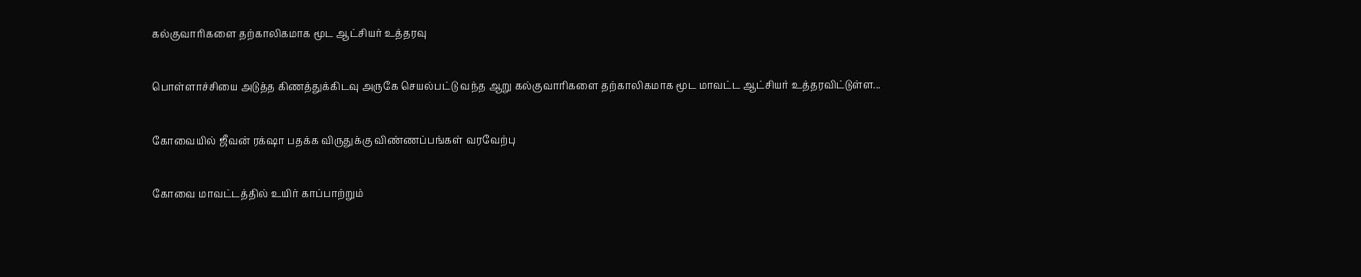கல்குவாரிகளை தற்காலிகமாக மூட ஆட்சியர் உத்தரவு

பொள்ளாச்சியை அடுத்த கிணத்துக்கிடவு அருகே செயல்பட்டு வந்த ஆறு கல்குவாரிகளை தற்காலிகமாக மூட மாவட்ட ஆட்சியர் உத்தரவிட்டுள்ள...

கோவையில் ஜீவன் ரக்‌ஷா பதக்க விருதுக்கு விண்ணப்பங்கள் வரவேற்பு

கோவை மாவட்டத்தில் உயிர் காப்பாற்றும்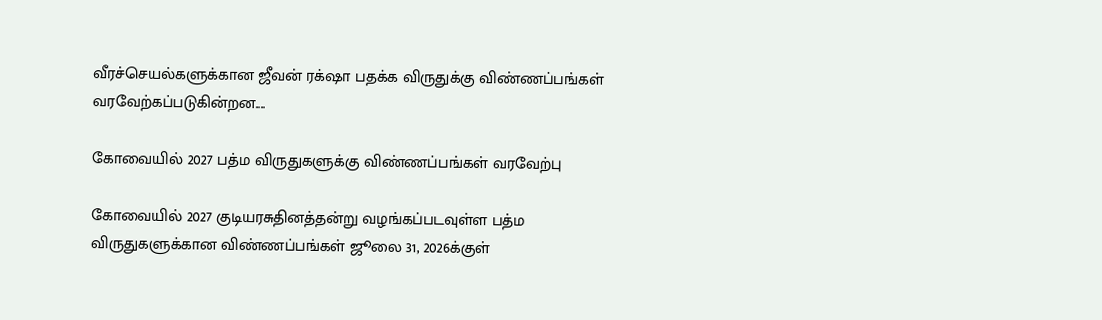வீரச்செயல்களுக்கான ஜீவன் ரக்‌ஷா பதக்க விருதுக்கு விண்ணப்பங்கள் வரவேற்கப்படுகின்றன....

கோவையில் 2027 பத்ம விருதுகளுக்கு விண்ணப்பங்கள் வரவேற்பு

கோவையில் 2027 குடியரசுதினத்தன்று வழங்கப்படவுள்ள பத்ம விருதுகளுக்கான விண்ணப்பங்கள் ஜூலை 31, 2026க்குள்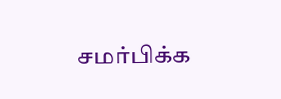சமர்பிக்க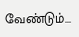வேண்டும்...